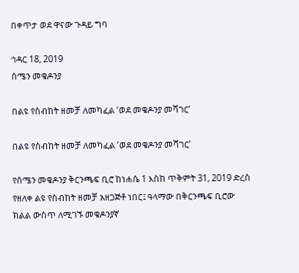በቀጥታ ወደ ዋናው ጉዳይ ግባ

ኅዳር 18, 2019
ሰሜን መቄዶንያ

በልዩ የስብከት ዘመቻ ለመካፈል ‘ወደ መቄዶንያ መሻገር’

በልዩ የስብከት ዘመቻ ለመካፈል ‘ወደ መቄዶንያ መሻገር’

የሰሜን መቄዶንያ ቅርንጫፍ ቢሮ ከነሐሴ 1 እስከ ጥቅምት 31, 2019 ድረስ የዘለቀ ልዩ የስብከት ዘመቻ አዘጋጅቶ ነበር፤ ዓላማው በቅርንጫፍ ቢሮው ክልል ውስጥ ለሚገኙ መቄዶንያኛ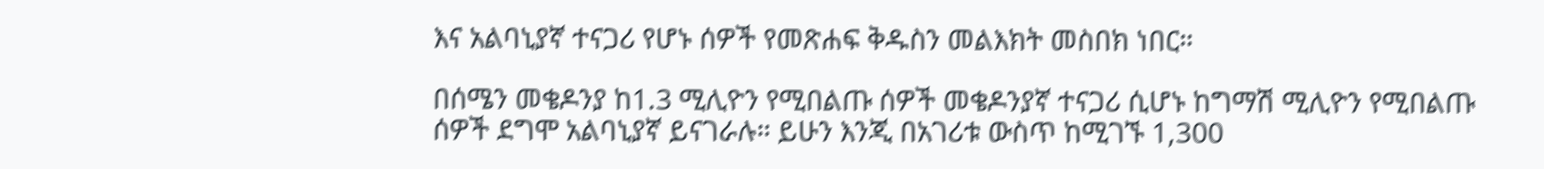እና አልባኒያኛ ተናጋሪ የሆኑ ሰዎች የመጽሐፍ ቅዱስን መልእክት መስበክ ነበር።

በሰሜን መቄዶንያ ከ1.3 ሚሊዮን የሚበልጡ ሰዎች መቄዶንያኛ ተናጋሪ ሲሆኑ ከግማሽ ሚሊዮን የሚበልጡ ሰዎች ደግሞ አልባኒያኛ ይናገራሉ። ይሁን እንጂ በአገሪቱ ውስጥ ከሚገኙ 1,300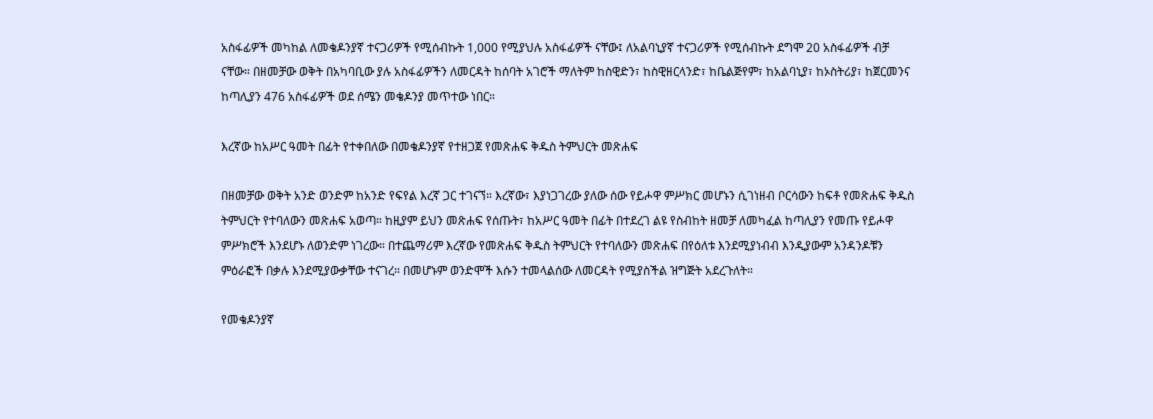አስፋፊዎች መካከል ለመቄዶንያኛ ተናጋሪዎች የሚሰብኩት 1,000 የሚያህሉ አስፋፊዎች ናቸው፤ ለአልባኒያኛ ተናጋሪዎች የሚሰብኩት ደግሞ 20 አስፋፊዎች ብቻ ናቸው። በዘመቻው ወቅት በአካባቢው ያሉ አስፋፊዎችን ለመርዳት ከሰባት አገሮች ማለትም ከስዊድን፣ ከስዊዘርላንድ፣ ከቤልጅየም፣ ከአልባኒያ፣ ከኦስትሪያ፣ ከጀርመንና ከጣሊያን 476 አስፋፊዎች ወደ ሰሜን መቄዶንያ መጥተው ነበር።

እረኛው ከአሥር ዓመት በፊት የተቀበለው በመቄዶንያኛ የተዘጋጀ የመጽሐፍ ቅዱስ ትምህርት መጽሐፍ

በዘመቻው ወቅት አንድ ወንድም ከአንድ የፍየል እረኛ ጋር ተገናኘ። እረኛው፣ እያነጋገረው ያለው ሰው የይሖዋ ምሥክር መሆኑን ሲገነዘብ ቦርሳውን ከፍቶ የመጽሐፍ ቅዱስ ትምህርት የተባለውን መጽሐፍ አወጣ። ከዚያም ይህን መጽሐፍ የሰጡት፣ ከአሥር ዓመት በፊት በተደረገ ልዩ የስብከት ዘመቻ ለመካፈል ከጣሊያን የመጡ የይሖዋ ምሥክሮች እንደሆኑ ለወንድም ነገረው። በተጨማሪም እረኛው የመጽሐፍ ቅዱስ ትምህርት የተባለውን መጽሐፍ በየዕለቱ እንደሚያነብብ እንዲያውም አንዳንዶቹን ምዕራፎች በቃሉ እንደሚያውቃቸው ተናገረ። በመሆኑም ወንድሞች እሱን ተመላልሰው ለመርዳት የሚያስችል ዝግጅት አደረጉለት።

የመቄዶንያኛ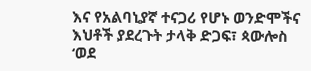እና የአልባኒያኛ ተናጋሪ የሆኑ ወንድሞችና እህቶች ያደረጉት ታላቅ ድጋፍ፣ ጳውሎስ ‘ወደ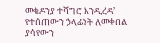መቄዶንያ ተሻግሮ እንዲረዳ’ የተሰጠውን ኃላፊነት ለመቀበል ያሳየውን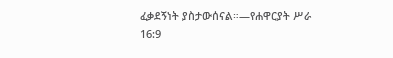ፈቃደኝነት ያስታውሰናል።—የሐዋርያት ሥራ 16:9